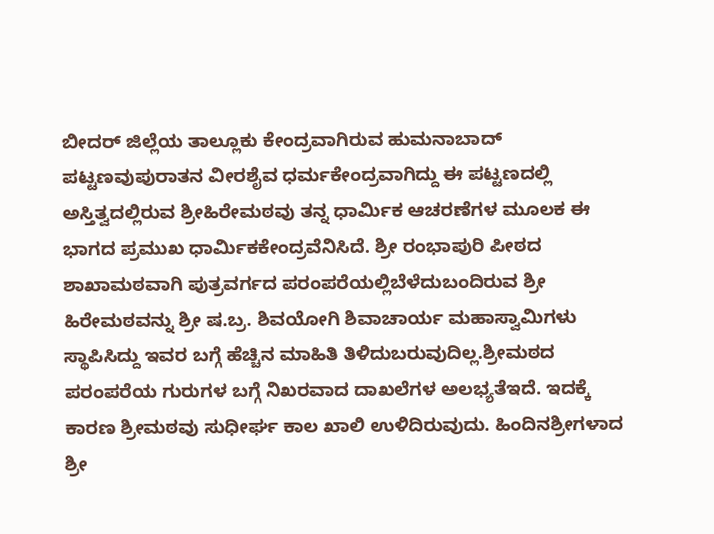ಬೀದರ್ ಜಿಲ್ಲೆಯ ತಾಲ್ಲೂಕು ಕೇಂದ್ರವಾಗಿರುವ ಹುಮನಾಬಾದ್ ಪಟ್ಟಣವುಪುರಾತನ ವೀರಶೈವ ಧರ್ಮಕೇಂದ್ರವಾಗಿದ್ದು ಈ ಪಟ್ಟಣದಲ್ಲಿ ಅಸ್ತಿತ್ವದಲ್ಲಿರುವ ಶ್ರೀಹಿರೇಮಠವು ತನ್ನ ಧಾರ್ಮಿಕ ಆಚರಣೆಗಳ ಮೂಲಕ ಈ ಭಾಗದ ಪ್ರಮುಖ ಧಾರ್ಮಿಕಕೇಂದ್ರವೆನಿಸಿದೆ. ಶ್ರೀ ರಂಭಾಪುರಿ ಪೀಠದ ಶಾಖಾಮಠವಾಗಿ ಪುತ್ರವರ್ಗದ ಪರಂಪರೆಯಲ್ಲಿಬೆಳೆದುಬಂದಿರುವ ಶ್ರೀ ಹಿರೇಮಠವನ್ನು ಶ್ರೀ ಷ.ಬ್ರ. ಶಿವಯೋಗಿ ಶಿವಾಚಾರ್ಯ ಮಹಾಸ್ವಾಮಿಗಳು ಸ್ಥಾಪಿಸಿದ್ದು ಇವರ ಬಗ್ಗೆ ಹೆಚ್ಚಿನ ಮಾಹಿತಿ ತಿಳಿದುಬರುವುದಿಲ್ಲ.ಶ್ರೀಮಠದ ಪರಂಪರೆಯ ಗುರುಗಳ ಬಗ್ಗೆ ನಿಖರವಾದ ದಾಖಲೆಗಳ ಅಲಭ್ಯತೆಇದೆ. ಇದಕ್ಕೆ ಕಾರಣ ಶ್ರೀಮಠವು ಸುಧೀರ್ಘ ಕಾಲ ಖಾಲಿ ಉಳಿದಿರುವುದು. ಹಿಂದಿನಶ್ರೀಗಳಾದ ಶ್ರೀ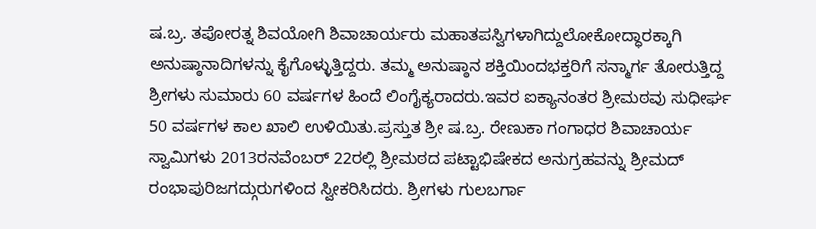ಷ.ಬ್ರ. ತಪೋರತ್ನ ಶಿವಯೋಗಿ ಶಿವಾಚಾರ್ಯರು ಮಹಾತಪಸ್ವಿಗಳಾಗಿದ್ದುಲೋಕೋದ್ಧಾರಕ್ಕಾಗಿ ಅನುಷ್ಠಾನಾದಿಗಳನ್ನು ಕೈಗೊಳ್ಳುತ್ತಿದ್ದರು. ತಮ್ಮ ಅನುಷ್ಠಾನ ಶಕ್ತಿಯಿಂದಭಕ್ತರಿಗೆ ಸನ್ಮಾರ್ಗ ತೋರುತ್ತಿದ್ದ ಶ್ರೀಗಳು ಸುಮಾರು 60 ವರ್ಷಗಳ ಹಿಂದೆ ಲಿಂಗೈಕ್ಯರಾದರು.ಇವರ ಐಕ್ಯಾನಂತರ ಶ್ರೀಮಠವು ಸುಧೀರ್ಘ 50 ವರ್ಷಗಳ ಕಾಲ ಖಾಲಿ ಉಳಿಯಿತು.ಪ್ರಸ್ತುತ ಶ್ರೀ ಷ.ಬ್ರ. ರೇಣುಕಾ ಗಂಗಾಧರ ಶಿವಾಚಾರ್ಯ ಸ್ವಾಮಿಗಳು 2013ರನವೆಂಬರ್ 22ರಲ್ಲಿ ಶ್ರೀಮಠದ ಪಟ್ಟಾಭಿಷೇಕದ ಅನುಗ್ರಹವನ್ನು ಶ್ರೀಮದ್ ರಂಭಾಪುರಿಜಗದ್ಗುರುಗಳಿಂದ ಸ್ವೀಕರಿಸಿದರು. ಶ್ರೀಗಳು ಗುಲಬರ್ಗಾ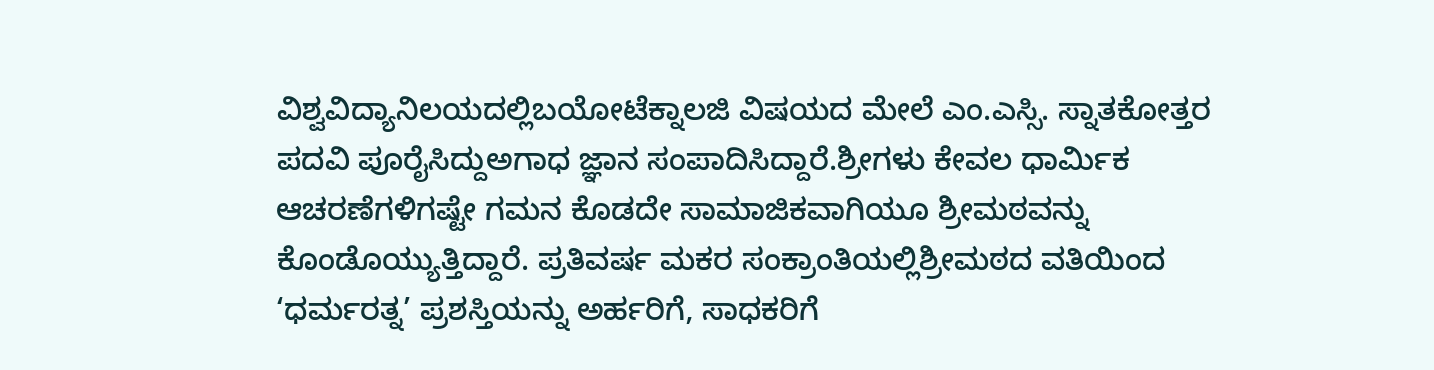ವಿಶ್ವವಿದ್ಯಾನಿಲಯದಲ್ಲಿಬಯೋಟೆಕ್ನಾಲಜಿ ವಿಷಯದ ಮೇಲೆ ಎಂ.ಎಸ್ಸಿ. ಸ್ನಾತಕೋತ್ತರ ಪದವಿ ಪೂರೈಸಿದ್ದುಅಗಾಧ ಜ್ಞಾನ ಸಂಪಾದಿಸಿದ್ದಾರೆ.ಶ್ರೀಗಳು ಕೇವಲ ಧಾರ್ಮಿಕ ಆಚರಣೆಗಳಿಗಷ್ಟೇ ಗಮನ ಕೊಡದೇ ಸಾಮಾಜಿಕವಾಗಿಯೂ ಶ್ರೀಮಠವನ್ನು ಕೊಂಡೊಯ್ಯುತ್ತಿದ್ದಾರೆ. ಪ್ರತಿವರ್ಷ ಮಕರ ಸಂಕ್ರಾಂತಿಯಲ್ಲಿಶ್ರೀಮಠದ ವತಿಯಿಂದ ‘ಧರ್ಮರತ್ನ’ ಪ್ರಶಸ್ತಿಯನ್ನು ಅರ್ಹರಿಗೆ, ಸಾಧಕರಿಗೆ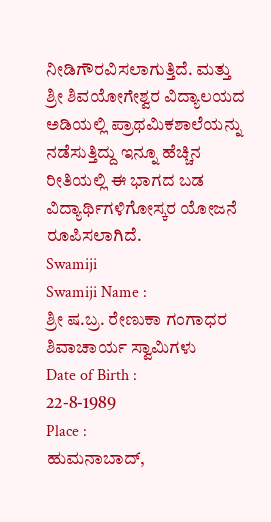ನೀಡಿಗೌರವಿಸಲಾಗುತ್ತಿದೆ. ಮತ್ತು ಶ್ರೀ ಶಿವಯೋಗೇಶ್ವರ ವಿದ್ಯಾಲಯದ ಅಡಿಯಲ್ಲಿ ಪ್ರಾಥಮಿಕಶಾಲೆಯನ್ನು ನಡೆಸುತ್ತಿದ್ದು ಇನ್ನೂ ಹೆಚ್ಚಿನ ರೀತಿಯಲ್ಲಿ ಈ ಭಾಗದ ಬಡ ವಿದ್ಯಾರ್ಥಿಗಳಿಗೋಸ್ಕರ ಯೋಜನೆ ರೂಪಿಸಲಾಗಿದೆ.
Swamiji
Swamiji Name :
ಶ್ರೀ ಷ.ಬ್ರ. ರೇಣುಕಾ ಗಂಗಾಧರ ಶಿವಾಚಾರ್ಯ ಸ್ವಾಮಿಗಳು
Date of Birth :
22-8-1989
Place :
ಹುಮನಾಬಾದ್,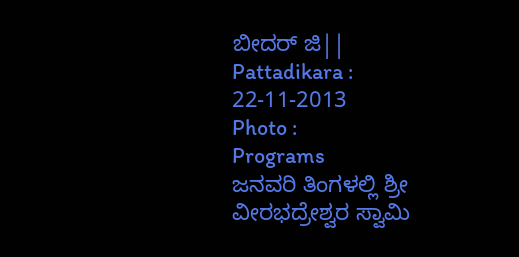ಬೀದರ್ ಜಿ||
Pattadikara :
22-11-2013
Photo :
Programs
ಜನವರಿ ತಿಂಗಳಲ್ಲಿ ಶ್ರೀ ವೀರಭದ್ರೇಶ್ವರ ಸ್ವಾಮಿ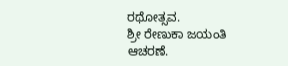ರಥೋತ್ಸವ.
ಶ್ರೀ ರೇಣುಕಾ ಜಯಂತಿ ಆಚರಣೆ.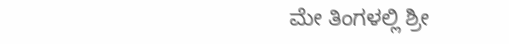ಮೇ ತಿಂಗಳಲ್ಲಿ ಶ್ರೀ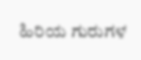ಹಿರಿಯ ಗುರುಗಳ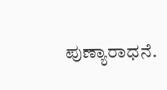ಪುಣ್ಯಾರಾಧನೆ.